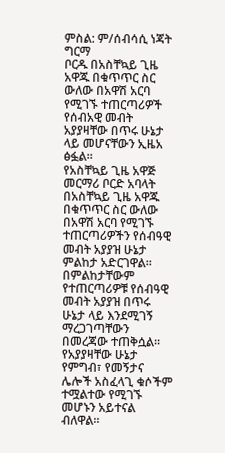ምስል: ም/ሰብሳሲ ነጃት ግርማ
ቦርዱ በአስቸኳይ ጊዜ አዋጁ በቁጥጥር ስር ውለው በአዋሽ አርባ የሚገኙ ተጠርጣሪዎች የሰብአዊ መብት አያያዛቸው በጥሩ ሁኔታ ላይ መሆናቸውን ኢዜአ ፅፏል።
የአስቸኳይ ጊዜ አዋጅ መርማሪ ቦርድ አባላት በአስቸኳይ ጊዜ አዋጁ በቁጥጥር ስር ውለው በአዋሽ አርባ የሚገኙ ተጠርጣሪዎችን የሰብዓዊ መብት አያያዝ ሁኔታ ምልከታ አድርገዋል።
በምልከታቸውም የተጠርጣሪዎቹ የሰብዓዊ መብት አያያዝ በጥሩ ሁኔታ ላይ እንደሚገኝ ማረጋገጣቸውን በመረጃው ተጠቅሷል።
የአያያዛቸው ሁኔታ የምግብ፣ የመኝታና ሌሎች አስፈላጊ ቁሶችም ተሟልተው የሚገኙ መሆኑን አይተናል ብለዋል።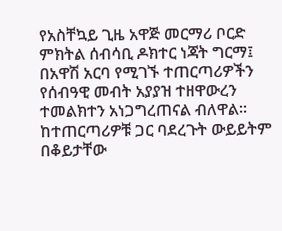የአስቸኳይ ጊዜ አዋጅ መርማሪ ቦርድ ምክትል ሰብሳቢ ዶክተር ነጃት ግርማ፤ በአዋሽ አርባ የሚገኙ ተጠርጣሪዎችን የሰብዓዊ መብት አያያዝ ተዘዋውረን ተመልክተን አነጋግረጠናል ብለዋል።
ከተጠርጣሪዎቹ ጋር ባደረጉት ውይይትም በቆይታቸው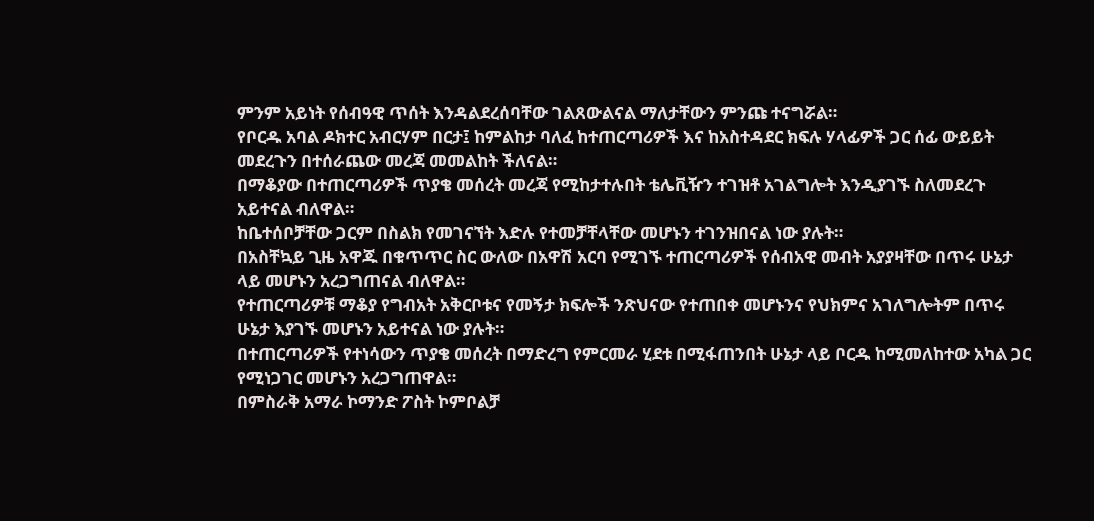ምንም አይነት የሰብዓዊ ጥሰት እንዳልደረሰባቸው ገልጸውልናል ማለታቸውን ምንጩ ተናግሯል።
የቦርዱ አባል ዶክተር አብርሃም በርታ፤ ከምልከታ ባለፈ ከተጠርጣሪዎች እና ከአስተዳደር ክፍሉ ሃላፊዎች ጋር ሰፊ ውይይት መደረጉን በተሰራጨው መረጃ መመልከት ችለናል።
በማቆያው በተጠርጣሪዎች ጥያቄ መሰረት መረጃ የሚከታተሉበት ቴሌቪዥን ተገዝቶ አገልግሎት እንዲያገኙ ስለመደረጉ አይተናል ብለዋል።
ከቤተሰቦቻቸው ጋርም በስልክ የመገናኘት እድሉ የተመቻቸላቸው መሆኑን ተገንዝበናል ነው ያሉት።
በአስቸኳይ ጊዜ አዋጁ በቁጥጥር ስር ውለው በአዋሽ አርባ የሚገኙ ተጠርጣሪዎች የሰብአዊ መብት አያያዛቸው በጥሩ ሁኔታ ላይ መሆኑን አረጋግጠናል ብለዋል።
የተጠርጣሪዎቹ ማቆያ የግብአት አቅርቦቱና የመኝታ ክፍሎች ንጽህናው የተጠበቀ መሆኑንና የህክምና አገለግሎትም በጥሩ ሁኔታ እያገኙ መሆኑን አይተናል ነው ያሉት።
በተጠርጣሪዎች የተነሳውን ጥያቄ መሰረት በማድረግ የምርመራ ሂደቱ በሚፋጠንበት ሁኔታ ላይ ቦርዱ ከሚመለከተው አካል ጋር የሚነጋገር መሆኑን አረጋግጠዋል።
በምስራቅ አማራ ኮማንድ ፖስት ኮምቦልቻ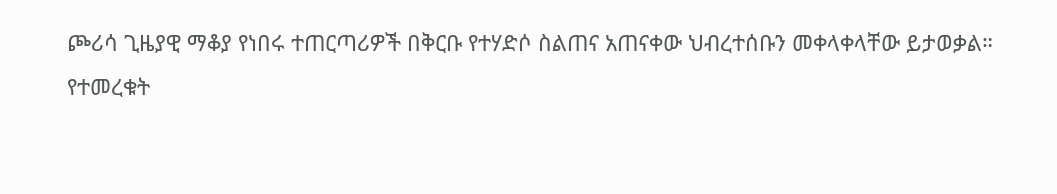ጮሪሳ ጊዜያዊ ማቆያ የነበሩ ተጠርጣሪዎች በቅርቡ የተሃድሶ ስልጠና አጠናቀው ህብረተሰቡን መቀላቀላቸው ይታወቃል።
የተመረቁት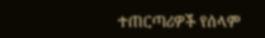ተጠርጣሪዎች የሰላም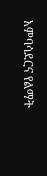አምባሳደርና የልማት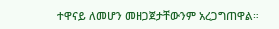ተዋናይ ለመሆን መዘጋጀታቸውንም አረጋግጠዋል።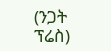(ንጋት ፕሬስ)